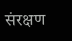संरक्षण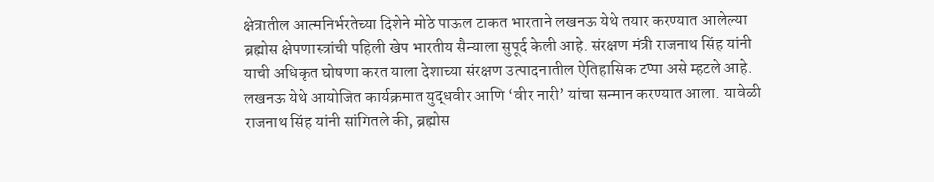क्षेत्रातील आत्मनिर्भरतेच्या दिशेने मोठे पाऊल टाकत भारताने लखनऊ येथे तयार करण्यात आलेल्या ब्रह्मोस क्षेपणास्त्रांची पहिली खेप भारतीय सैन्याला सुपूर्द केली आहे. संरक्षण मंत्री राजनाथ सिंह यांनी याची अधिकृत घोषणा करत याला देशाच्या संरक्षण उत्पादनातील ऐतिहासिक टप्पा असे म्हटले आहे. लखनऊ येथे आयोजित कार्यक्रमात युद्धवीर आणि ‘वीर नारी’ यांचा सन्मान करण्यात आला. यावेळी राजनाथ सिंह यांनी सांगितले की, ब्रह्मोस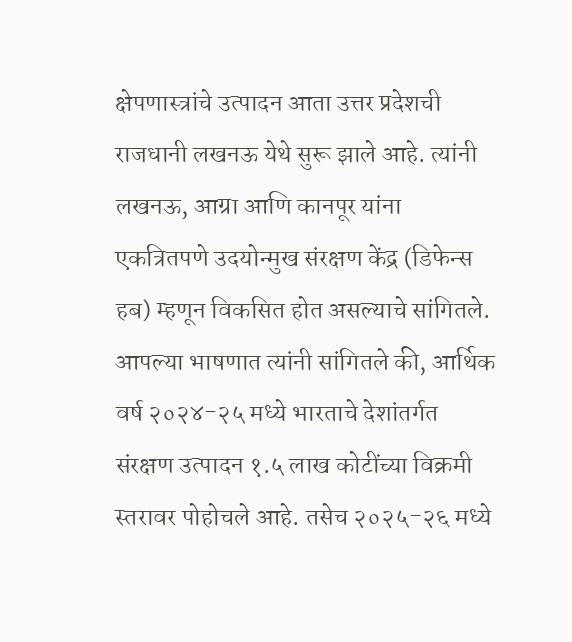क्षेपणास्त्रांचे उत्पादन आता उत्तर प्रदेशची राजधानी लखनऊ येथे सुरू झाले आहे. त्यांनी लखनऊ, आग्रा आणि कानपूर यांना एकत्रितपणे उदयोन्मुख संरक्षण केंद्र (डिफेन्स हब) म्हणून विकसित होत असल्याचे सांगितले.
आपल्या भाषणात त्यांनी सांगितले की, आर्थिक वर्ष २०२४-२५ मध्ये भारताचे देशांतर्गत संरक्षण उत्पादन १.५ लाख कोटींच्या विक्रमी स्तरावर पोहोचले आहे. तसेच २०२५-२६ मध्ये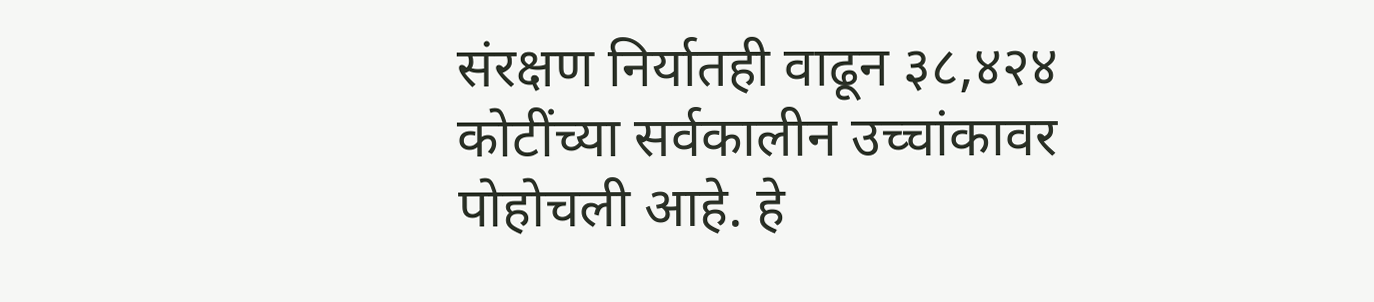संरक्षण निर्यातही वाढून ३८,४२४ कोटींच्या सर्वकालीन उच्चांकावर पोहोचली आहे. हे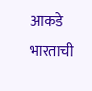आकडे भारताची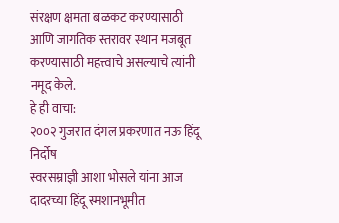संरक्षण क्षमता बळकट करण्यासाठी आणि जागतिक स्तरावर स्थान मजबूत करण्यासाठी महत्त्वाचे असल्याचे त्यांनी नमूद केले.
हे ही वाचा:
२००२ गुजरात दंगल प्रकरणात नऊ हिंदू निर्दोष
स्वरसम्राज्ञी आशा भोसले यांना आज दादरच्या हिंदू स्मशानभूमीत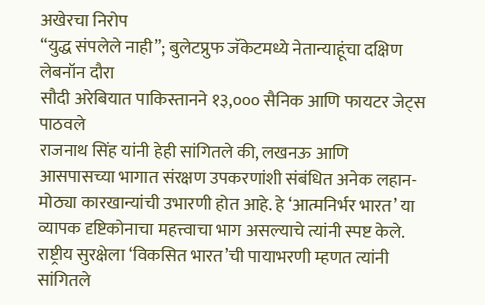अखेरचा निरोप
“युद्ध संपलेले नाही”; बुलेटप्रुफ जॅकेटमध्ये नेतान्याहूंचा दक्षिण लेबनॉन दौरा
सौदी अरेबियात पाकिस्तानने १३,००० सैनिक आणि फायटर जेट्स पाठवले
राजनाथ सिंह यांनी हेही सांगितले की, लखनऊ आणि आसपासच्या भागात संरक्षण उपकरणांशी संबंधित अनेक लहान-मोठ्या कारखान्यांची उभारणी होत आहे. हे ‘आत्मनिर्भर भारत’ या व्यापक दृष्टिकोनाचा महत्त्वाचा भाग असल्याचे त्यांनी स्पष्ट केले. राष्ट्रीय सुरक्षेला ‘विकसित भारत’ची पायाभरणी म्हणत त्यांनी सांगितले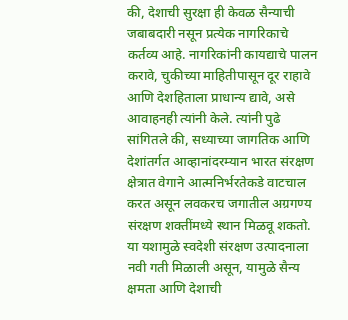की, देशाची सुरक्षा ही केवळ सैन्याची जबाबदारी नसून प्रत्येक नागरिकाचे कर्तव्य आहे. नागरिकांनी कायद्याचे पालन करावे, चुकीच्या माहितीपासून दूर राहावे आणि देशहिताला प्राधान्य द्यावे, असे आवाहनही त्यांनी केले. त्यांनी पुढे सांगितले की, सध्याच्या जागतिक आणि देशांतर्गत आव्हानांदरम्यान भारत संरक्षण क्षेत्रात वेगाने आत्मनिर्भरतेकडे वाटचाल करत असून लवकरच जगातील अग्रगण्य संरक्षण शक्तींमध्ये स्थान मिळवू शकतो. या यशामुळे स्वदेशी संरक्षण उत्पादनाला नवी गती मिळाली असून, यामुळे सैन्य क्षमता आणि देशाची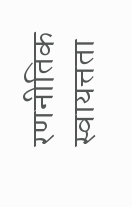रणनीतिक स्वायत्तता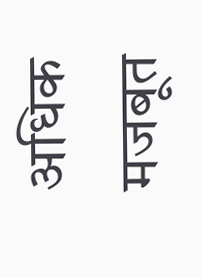अधिक मजबूत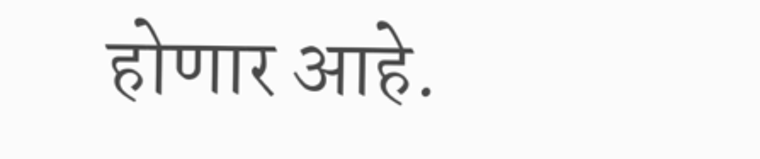होणार आहे.